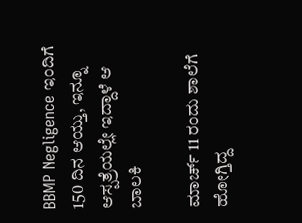BBMP Negligence ಇಂದಿಗೆ 150 ದಿನ ಆಯ್ತು, ಇನ್ನೂ ಆಸ್ಪತ್ರೆಯಲ್ಲೇ ಇದ್ದಾಳೆ ಆ ಬಾಲಕಿ

ಮಾರ್ಚ್ 11 ರಂದು ಶಾಲೆಗೆ ಹೋಗ್ತಿದ್ದ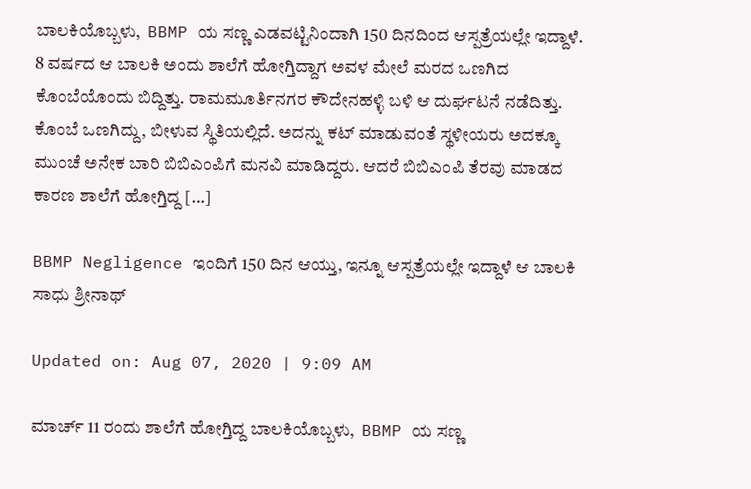ಬಾಲಕಿಯೊಬ್ಬಳು,  BBMP ಯ ಸಣ್ಣ ಎಡವಟ್ಟಿನಿಂದಾಗಿ 150 ದಿನದಿಂದ ಆಸ್ಪತ್ರೆಯಲ್ಲೇ ಇದ್ದಾಳೆ. 8 ವರ್ಷದ ಆ ಬಾಲಕಿ ಅಂದು ಶಾಲೆಗೆ ಹೋಗ್ತಿದ್ದಾಗ ಅವಳ ಮೇಲೆ ಮರದ ಒಣಗಿದ ಕೊಂಬೆಯೊಂದು ಬಿದ್ದಿತ್ತು. ರಾಮಮೂರ್ತಿನಗರ ಕೌದೇನಹಳ್ಳಿ ಬಳಿ ಆ ದುರ್ಘಟನೆ ನಡೆದಿತ್ತು. ಕೊಂಬೆ ಒಣಗಿದ್ದು, ಬೀಳುವ ಸ್ಥಿತಿಯಲ್ಲಿದೆ. ಅದನ್ನು ಕಟ್ ಮಾಡುವಂತೆ ಸ್ಥಳೀಯರು ಅದಕ್ಕೂ ಮುಂಚೆ ಅನೇಕ ಬಾರಿ ಬಿಬಿಎಂಪಿಗೆ ಮನವಿ ಮಾಡಿದ್ದರು. ಆದರೆ ಬಿಬಿಎಂಪಿ ತೆರವು ಮಾಡದ ಕಾರಣ ಶಾಲೆಗೆ ಹೋಗ್ತಿದ್ದ […]

BBMP Negligence ಇಂದಿಗೆ 150 ದಿನ ಆಯ್ತು, ಇನ್ನೂ ಆಸ್ಪತ್ರೆಯಲ್ಲೇ ಇದ್ದಾಳೆ ಆ ಬಾಲಕಿ
ಸಾಧು ಶ್ರೀನಾಥ್

Updated on: Aug 07, 2020 | 9:09 AM

ಮಾರ್ಚ್ 11 ರಂದು ಶಾಲೆಗೆ ಹೋಗ್ತಿದ್ದ ಬಾಲಕಿಯೊಬ್ಬಳು,  BBMP ಯ ಸಣ್ಣ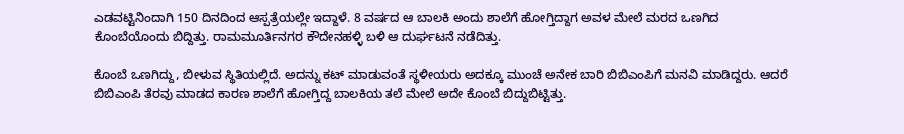ಎಡವಟ್ಟಿನಿಂದಾಗಿ 150 ದಿನದಿಂದ ಆಸ್ಪತ್ರೆಯಲ್ಲೇ ಇದ್ದಾಳೆ. 8 ವರ್ಷದ ಆ ಬಾಲಕಿ ಅಂದು ಶಾಲೆಗೆ ಹೋಗ್ತಿದ್ದಾಗ ಅವಳ ಮೇಲೆ ಮರದ ಒಣಗಿದ ಕೊಂಬೆಯೊಂದು ಬಿದ್ದಿತ್ತು. ರಾಮಮೂರ್ತಿನಗರ ಕೌದೇನಹಳ್ಳಿ ಬಳಿ ಆ ದುರ್ಘಟನೆ ನಡೆದಿತ್ತು.

ಕೊಂಬೆ ಒಣಗಿದ್ದು, ಬೀಳುವ ಸ್ಥಿತಿಯಲ್ಲಿದೆ. ಅದನ್ನು ಕಟ್ ಮಾಡುವಂತೆ ಸ್ಥಳೀಯರು ಅದಕ್ಕೂ ಮುಂಚೆ ಅನೇಕ ಬಾರಿ ಬಿಬಿಎಂಪಿಗೆ ಮನವಿ ಮಾಡಿದ್ದರು. ಆದರೆ ಬಿಬಿಎಂಪಿ ತೆರವು ಮಾಡದ ಕಾರಣ ಶಾಲೆಗೆ ಹೋಗ್ತಿದ್ದ ಬಾಲಕಿಯ ತಲೆ ಮೇಲೆ ಅದೇ ಕೊಂಬೆ ಬಿದ್ದುಬಿಟ್ಟಿತ್ತು.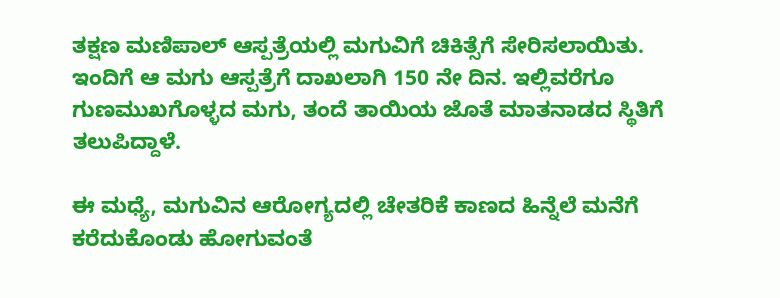ತಕ್ಷಣ ಮಣಿಪಾಲ್ ಆಸ್ಪತ್ರೆಯಲ್ಲಿ ಮಗುವಿಗೆ ಚಿಕಿತ್ಸೆಗೆ ಸೇರಿಸಲಾಯಿತು. ಇಂದಿಗೆ ಆ ಮಗು ಆಸ್ಪತ್ರೆಗೆ ದಾಖಲಾಗಿ 150 ನೇ ದಿನ. ಇಲ್ಲಿವರೆಗೂ ಗುಣಮುಖಗೊಳ್ಳದ ಮಗು, ತಂದೆ ತಾಯಿಯ ಜೊತೆ ಮಾತನಾಡದ ಸ್ಥಿತಿಗೆ ತಲುಪಿದ್ದಾಳೆ.

ಈ ಮಧ್ಯೆ, ಮಗುವಿನ ಆರೋಗ್ಯದಲ್ಲಿ ಚೇತರಿಕೆ ಕಾಣದ ಹಿನ್ನೆಲೆ ಮನೆಗೆ ಕರೆದುಕೊಂಡು ಹೋಗುವಂತೆ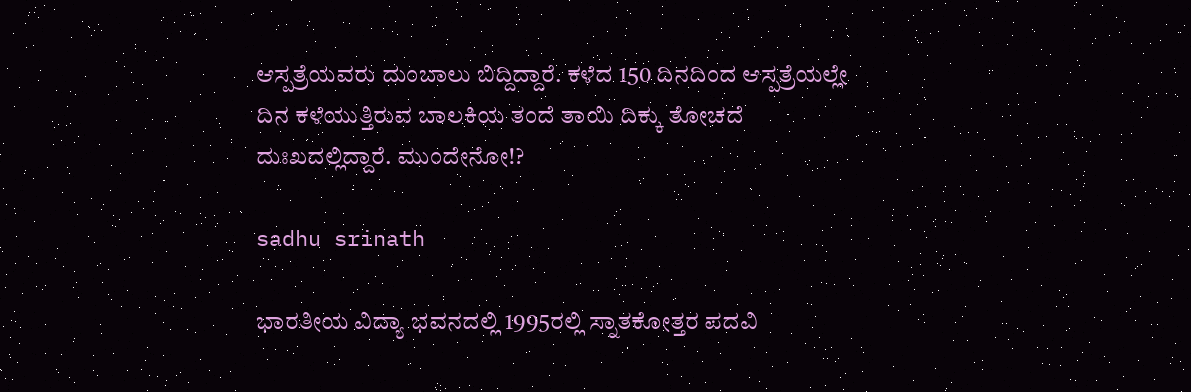ಆಸ್ಪತ್ರೆಯವರು ದುಂಬಾಲು ಬಿದ್ದಿದ್ದಾರೆ. ಕಳೆದ 150 ದಿನದಿಂದ ಆಸ್ಪತ್ರೆಯಲ್ಲೇ ದಿನ ಕಳೆಯುತ್ತಿರುವ ಬಾಲಕಿಯ ತಂದೆ ತಾಯಿ ದಿಕ್ಕು ತೋಚದೆ ದುಃಖದಲ್ಲಿದ್ದಾರೆ. ಮುಂದೇನೋ!?

sadhu srinath

ಭಾರತೀಯ ವಿದ್ಯಾ ಭವನದಲ್ಲಿ 1995ರಲ್ಲಿ ಸ್ನಾತಕೋತ್ತರ ಪದವಿ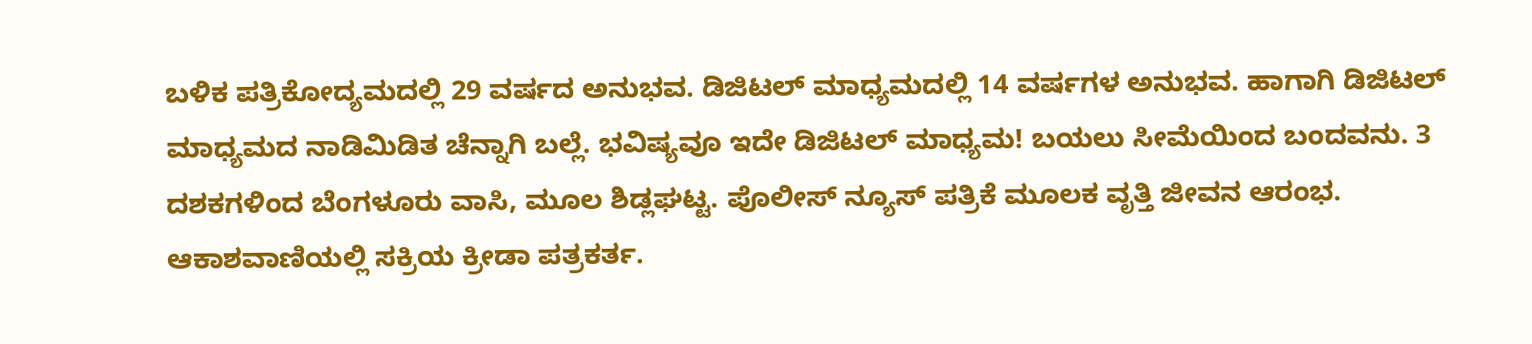ಬಳಿಕ ಪತ್ರಿಕೋದ್ಯಮದಲ್ಲಿ 29 ವರ್ಷದ ಅನುಭವ. ಡಿಜಿಟಲ್ ಮಾಧ್ಯಮದಲ್ಲಿ 14 ವರ್ಷಗಳ ಅನುಭವ. ಹಾಗಾಗಿ ಡಿಜಿಟಲ್ ಮಾಧ್ಯಮದ ನಾಡಿಮಿಡಿತ ಚೆನ್ನಾಗಿ ಬಲ್ಲೆ. ಭವಿಷ್ಯವೂ ಇದೇ ಡಿಜಿಟಲ್ ಮಾಧ್ಯಮ! ಬಯಲು ಸೀಮೆಯಿಂದ ಬಂದವನು. 3 ದಶಕಗಳಿಂದ ಬೆಂಗಳೂರು ವಾಸಿ, ಮೂಲ ಶಿಡ್ಲಘಟ್ಟ. ಪೊಲೀಸ್ ನ್ಯೂಸ್ ಪತ್ರಿಕೆ ಮೂಲಕ ವೃತ್ತಿ ಜೀವನ ಆರಂಭ. ಆಕಾಶವಾಣಿಯಲ್ಲಿ ಸಕ್ರಿಯ ಕ್ರೀಡಾ ಪತ್ರಕರ್ತ.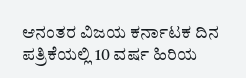ಆನಂತರ ವಿಜಯ ಕರ್ನಾಟಕ ದಿನ ಪತ್ರಿಕೆಯಲ್ಲಿ 10 ವರ್ಷ ಹಿರಿಯ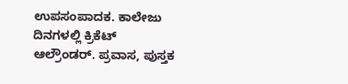ಉಪಸಂಪಾದಕ. ಕಾಲೇಜು ದಿನಗಳಲ್ಲಿ ಕ್ರಿಕೆಟ್ ಆಲ್ರೌಂಡರ್. ಪ್ರವಾಸ, ಪುಸ್ತಕ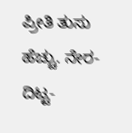ಪ್ರೀತಿ ತುಸು ಹೆಚ್ಚು. ನೇರ-ದಿಟ್ಟ-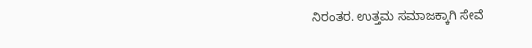ನಿರಂತರ. ಉತ್ತಮ ಸಮಾಜಕ್ಕಾಗಿ ಸೇವೆ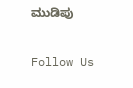ಮುಡಿಪು

Follow Us